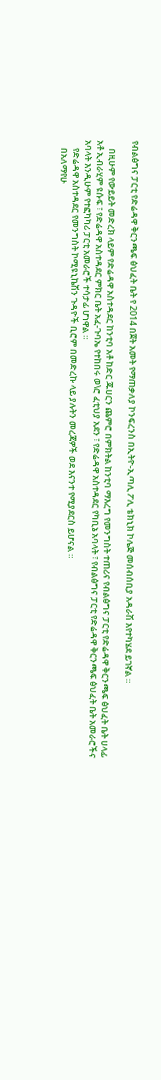የብልፅግና ፓርቲ የድሬዳዋ ቅርንጫፍ ፅህፈት ቤት የ 2014 በጀት አመት የማጠቃለያ ኮንፍረንስ በኢትዮ-ኢጣሊ ፖሊ ቴክኒክ ኮሌጅ መሰብሰቢያ አዳራሽ እየተካሄደ ይገኛል ።

    በዚሁም የውይይት መድረክ ላይም የድሬዳዋ አስተዳደር ከንቲባ አቶ ከድር ጁሀርን ጨምሮ በምክትል ከንቲባ ማእረግ የመንግስት ተጠሪና የብልፅግና ፓርቲ የድሬዳዋ ቅርንጫፍ ፅህፈት ቤት ሀላፊ አቶ ኢብራሂም ዩሱፍ ፣ የድሬዳዋ አስተዳደር ምክር ቤት አፈ-ጉባኤ የተከበሩ ወ\ሮ ፈቲህያ አደን ፣ የድሬዳዋ አስተዳደር የካቢኔ አባላት ፣ የብልፅግና ፓርቲ የድሬዳዋ ቅርንጫፍ ፅህፈት ቤት አመራሮችና አባላት እንዲሁም የተፎካካሪ ፓርቲ አመራሮች ተሳታፊ ሆነዋል ።
    የድሬዳዋ አስተዳደር የመንግስት ኮሚዩኒኬሽን ጉዳዮች ቢሮም በመድረኩ ላይ ያሉትን መረጃዎች ወደ እናንተ የሚያደርስ ይሆናል ።
    በአለማየሁ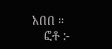አበበ ።
    ፎቶ :-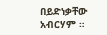በይድነቃቸው አብርሃም ።